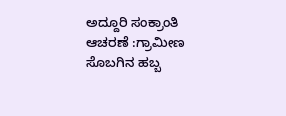ಅದ್ದೂರಿ ಸಂಕ್ರಾಂತಿ ಆಚರಣೆ :ಗ್ರಾಮೀಣ ಸೊಬಗಿನ ಹಬ್ಬ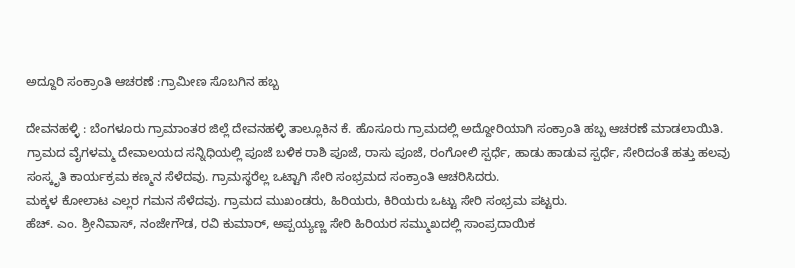ಅದ್ದೂರಿ ಸಂಕ್ರಾಂತಿ ಆಚರಣೆ :ಗ್ರಾಮೀಣ ಸೊಬಗಿನ ಹಬ್ಬ

ದೇವನಹಳ್ಳಿ : ಬೆಂಗಳೂರು ಗ್ರಾಮಾಂತರ ಜಿಲ್ಲೆ ದೇವನಹಳ್ಳಿ ತಾಲ್ಲೂಕಿನ ಕೆ. ಹೊಸೂರು ಗ್ರಾಮದಲ್ಲಿ ಅದ್ದೋರಿಯಾಗಿ ಸಂಕ್ರಾಂತಿ ಹಬ್ಬ ಆಚರಣೆ ಮಾಡಲಾಯಿತಿ.
ಗ್ರಾಮದ ವೈಗಳಮ್ಮ ದೇವಾಲಯದ ಸನ್ನಿಧಿಯಲ್ಲಿ ಪೂಜೆ ಬಳಿಕ ರಾಶಿ ಪೂಜೆ, ರಾಸು ಪೂಜೆ, ರಂಗೋಲಿ ಸ್ಪರ್ಧೆ, ಹಾಡು ಹಾಡುವ ಸ್ಪರ್ಧೆ, ಸೇರಿದಂತೆ ಹತ್ತು ಹಲವು ಸಂಸ್ಕೃತಿ ಕಾರ್ಯಕ್ರಮ ಕಣ್ಮನ ಸೆಳೆದವು. ಗ್ರಾಮಸ್ಥರೆಲ್ಲ ಒಟ್ಟಾಗಿ ಸೇರಿ ಸಂಭ್ರಮದ ಸಂಕ್ರಾಂತಿ ಆಚರಿಸಿದರು.
ಮಕ್ಕಳ ಕೋಲಾಟ ಎಲ್ಲರ ಗಮನ ಸೆಳೆದವು. ಗ್ರಾಮದ ಮುಖಂಡರು, ಹಿರಿಯರು, ಕಿರಿಯರು ಒಟ್ಟು ಸೇರಿ ಸಂಭ್ರಮ ಪಟ್ಟರು.
ಹೆಚ್. ಎಂ. ಶ್ರೀನಿವಾಸ್, ನಂಜೇಗೌಡ, ರವಿ ಕುಮಾರ್, ಅಪ್ಪಯ್ಯಣ್ಣ ಸೇರಿ ಹಿರಿಯರ ಸಮ್ಮುಖದಲ್ಲಿ ಸಾಂಪ್ರದಾಯಿಕ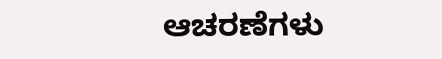ಆಚರಣೆಗಳು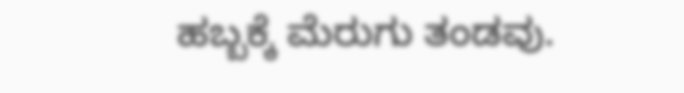ಹಬ್ಬಕ್ಕೆ ಮೆರುಗು ತಂಡವು.